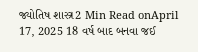જ્યોતિષ શાસ્ત્ર2 Min Read onApril 17, 2025 18 વર્ષ બાદ બનવા જઈ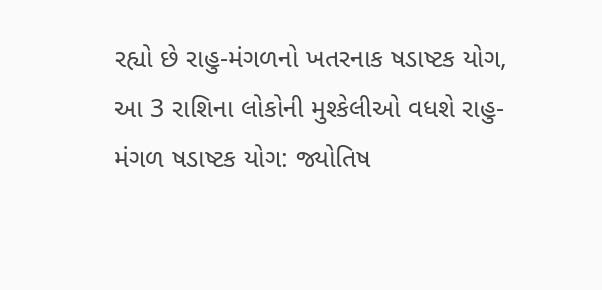રહ્યો છે રાહુ-મંગળનો ખતરનાક ષડાષ્ટક યોગ, આ 3 રાશિના લોકોની મુશ્કેલીઓ વધશે રાહુ-મંગળ ષડાષ્ટક યોગ: જ્યોતિષ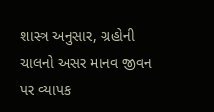શાસ્ત્ર અનુસાર, ગ્રહોની ચાલનો અસર માનવ જીવન પર વ્યાપક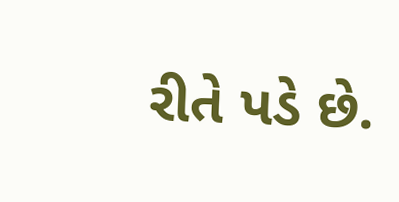રીતે પડે છે.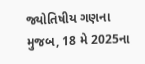જ્યોતિષીય ગણના મુજબ, 18 મે 2025ના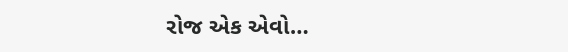રોજ એક એવો…